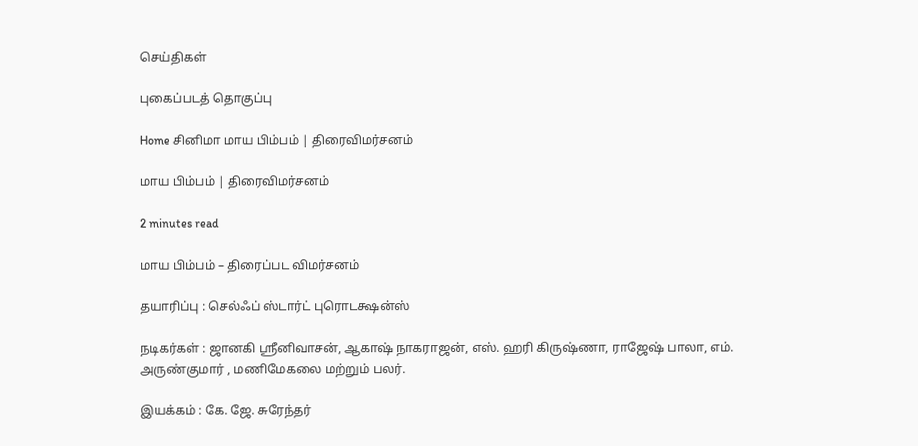செய்திகள்

புகைப்படத் தொகுப்பு

Home சினிமா மாய பிம்பம் | திரைவிமர்சனம்

மாய பிம்பம் | திரைவிமர்சனம்

2 minutes read

மாய பிம்பம் – திரைப்பட விமர்சனம்

தயாரிப்பு : செல்ஃப் ஸ்டார்ட் புரொடக்ஷன்ஸ்

நடிகர்கள் : ஜானகி ஸ்ரீனிவாசன், ஆகாஷ் நாகராஜன், எஸ். ஹரி கிருஷ்ணா, ராஜேஷ் பாலா, எம். அருண்குமார் , மணிமேகலை மற்றும் பலர்.

இயக்கம் : கே. ஜே. சுரேந்தர்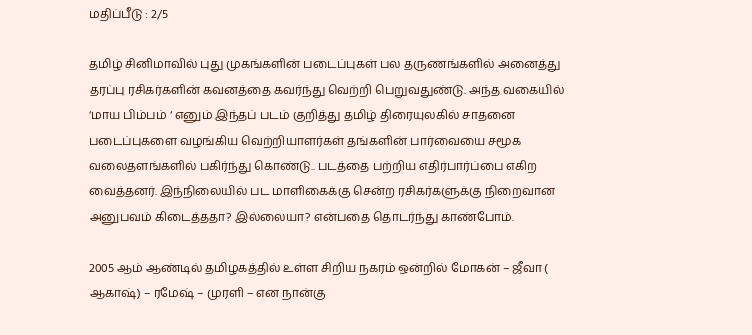மதிப்பீடு : 2/5

தமிழ் சினிமாவில் புது முகங்களின் படைப்புகள் பல தருணங்களில் அனைத்து தரப்பு ரசிகர்களின் கவனத்தை கவர்ந்து வெற்றி பெறுவதுண்டு. அந்த வகையில் ‘மாய பிம்பம் ‘ எனும் இந்தப் படம் குறித்து தமிழ் திரையுலகில் சாதனை படைப்புகளை வழங்கிய வெற்றியாளர்கள் தங்களின் பார்வையை சமூக வலைதளங்களில் பகிர்ந்து கொண்டு.. படத்தை பற்றிய எதிர்பார்ப்பை எகிற வைத்தனர். இந்நிலையில் பட மாளிகைக்கு சென்ற ரசிகர்களுக்கு நிறைவான அனுபவம் கிடைத்ததா? இல்லையா? என்பதை தொடர்ந்து காண்போம்.

2005 ஆம் ஆண்டில் தமிழகத்தில் உள்ள சிறிய நகரம் ஒன்றில் மோகன் – ஜீவா ( ஆகாஷ்) – ரமேஷ் – முரளி – என நான்கு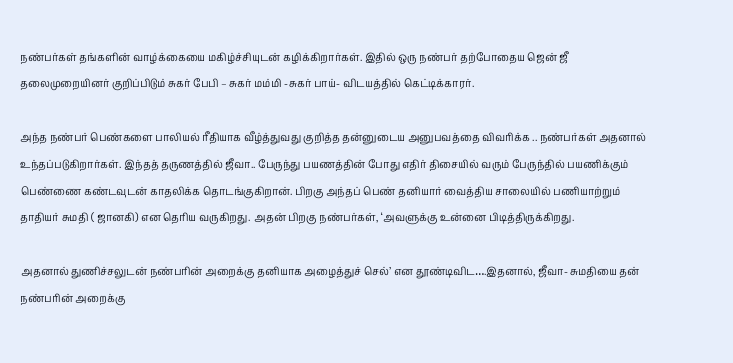நண்பர்கள் தங்களின் வாழ்க்கையை மகிழ்ச்சியுடன் கழிக்கிறார்கள். இதில் ஒரு நண்பர் தற்போதைய ஜென் ஜீ தலைமுறையினர் குறிப்பிடும் சுகர் பேபி – சுகர் மம்மி -சுகர் பாய்- விடயத்தில் கெட்டிக்காரர்.

அந்த நண்பர் பெண்களை பாலியல் ரீதியாக வீழ்த்துவது குறித்த தன்னுடைய அனுபவத்தை விவரிக்க .. நண்பர்கள் அதனால் உந்தப்படுகிறார்கள். இந்தத் தருணத்தில் ஜீவா.. பேருந்து பயணத்தின் போது எதிர் திசையில் வரும் பேருந்தில் பயணிக்கும் பெண்ணை கண்டவுடன் காதலிக்க தொடங்குகிறான். பிறகு அந்தப் பெண் தனியார் வைத்திய சாலையில் பணியாற்றும் தாதியர் சுமதி ( ஜானகி) என தெரிய வருகிறது. அதன் பிறகு நண்பர்கள், ‘அவளுக்கு உன்னை பிடித்திருக்கிறது.

அதனால் துணிச்சலுடன் நண்பரின் அறைக்கு தனியாக அழைத்துச் செல்’ என தூண்டிவிட….இதனால், ஜீவா- சுமதியை தன் நண்பரின் அறைக்கு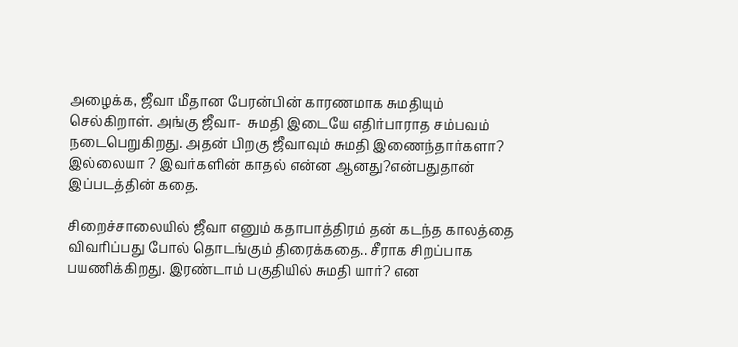அழைக்க, ஜீவா மீதான பேரன்பின் காரணமாக சுமதியும் செல்கிறாள். அங்கு ஜீவா-  சுமதி இடையே எதிர்பாராத சம்பவம் நடைபெறுகிறது. அதன் பிறகு ஜீவாவும் சுமதி இணைந்தார்களா? இல்லையா ? இவர்களின் காதல் என்ன ஆனது?என்பதுதான் இப்படத்தின் கதை.

சிறைச்சாலையில் ஜீவா எனும் கதாபாத்திரம் தன் கடந்த காலத்தை விவரிப்பது போல் தொடங்கும் திரைக்கதை.. சீராக சிறப்பாக பயணிக்கிறது. இரண்டாம் பகுதியில் சுமதி யார்? என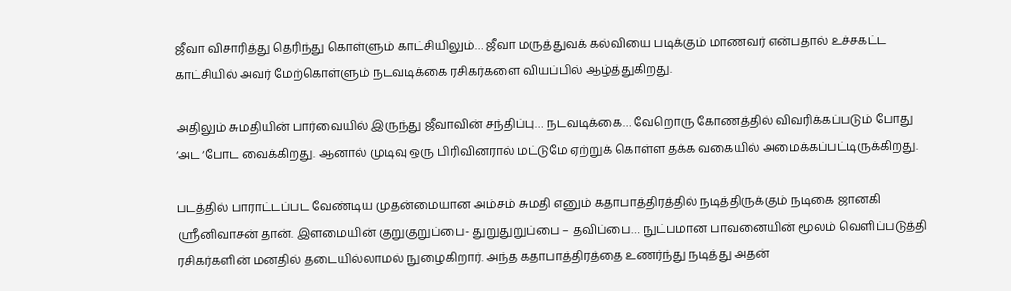ஜீவா விசாரித்து தெரிந்து கொள்ளும் காட்சியிலும்… ஜீவா மருத்துவக் கல்வியை படிக்கும் மாணவர் என்பதால் உச்சகட்ட காட்சியில் அவர் மேற்கொள்ளும் நடவடிக்கை ரசிகர்களை வியப்பில் ஆழ்த்துகிறது.

அதிலும் சுமதியின் பார்வையில் இருந்து ஜீவாவின் சந்திப்பு… நடவடிக்கை… வேறொரு கோணத்தில் விவரிக்கப்படும் போது ‘அட ‘போட வைக்கிறது. ஆனால் முடிவு ஒரு பிரிவினரால் மட்டுமே ஏற்றுக் கொள்ள தக்க வகையில் அமைக்கப்பட்டிருக்கிறது.

படத்தில் பாராட்டப்பட வேண்டிய முதன்மையான அம்சம் சுமதி எனும் கதாபாத்திரத்தில் நடித்திருக்கும் நடிகை ஜானகி ஸ்ரீனிவாசன் தான். இளமையின் குறுகுறுப்பை- துறுதுறுப்பை – தவிப்பை… நுட்பமான பாவனையின் மூலம் வெளிப்படுத்தி ரசிகர்களின் மனதில் தடையில்லாமல் நுழைகிறார். அந்த கதாபாத்திரத்தை உணர்ந்து நடித்து அதன்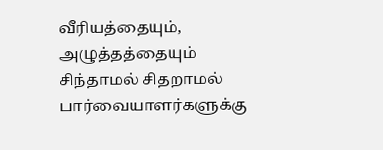வீரியத்தையும், அழுத்தத்தையும் சிந்தாமல் சிதறாமல் பார்வையாளர்களுக்கு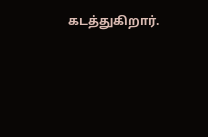கடத்துகிறார்.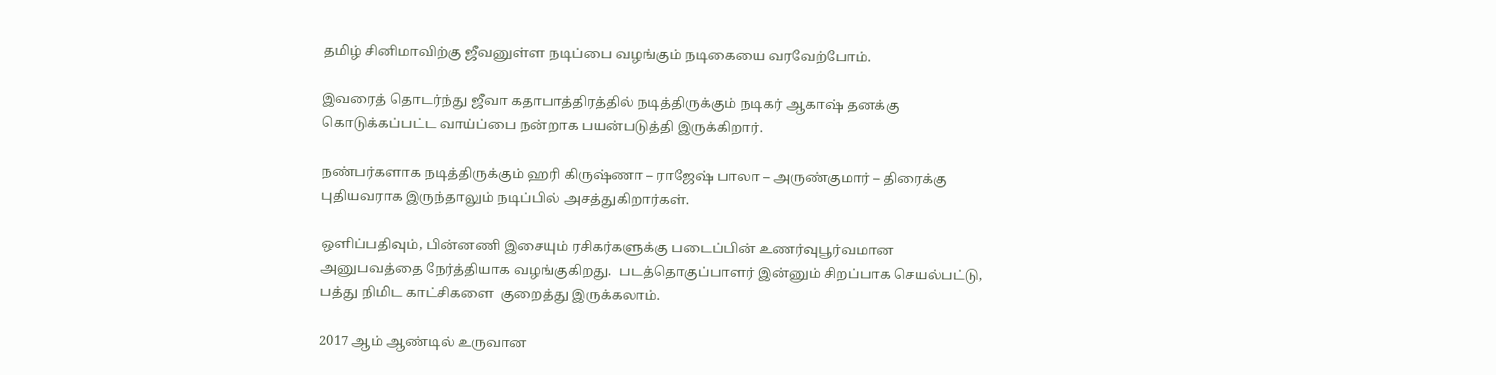தமிழ் சினிமாவிற்கு ஜீவனுள்ள நடிப்பை வழங்கும் நடிகையை வரவேற்போம்.

இவரைத் தொடர்ந்து ஜீவா கதாபாத்திரத்தில் நடித்திருக்கும் நடிகர் ஆகாஷ் தனக்கு கொடுக்கப்பட்ட வாய்ப்பை நன்றாக பயன்படுத்தி இருக்கிறார்.

நண்பர்களாக நடித்திருக்கும் ஹரி கிருஷ்ணா – ராஜேஷ் பாலா – அருண்குமார் – திரைக்கு புதியவராக இருந்தாலும் நடிப்பில் அசத்துகிறார்கள்.

ஒளிப்பதிவும், பின்னணி இசையும் ரசிகர்களுக்கு படைப்பின் உணர்வுபூர்வமான அனுபவத்தை நேர்த்தியாக வழங்குகிறது.  படத்தொகுப்பாளர் இன்னும் சிறப்பாக செயல்பட்டு, பத்து நிமிட காட்சிகளை  குறைத்து இருக்கலாம்.

2017 ஆம் ஆண்டில் உருவான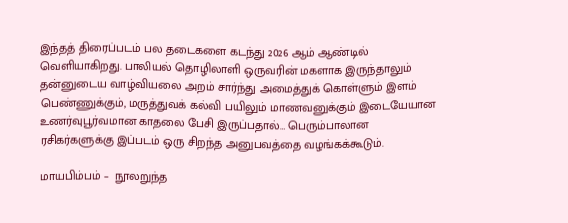இந்தத் திரைப்படம் பல தடைகளை கடந்து 2026 ஆம் ஆண்டில் வெளியாகிறது. பாலியல் தொழிலாளி ஒருவரின் மகளாக இருந்தாலும் தன்னுடைய வாழ்வியலை அறம் சார்ந்து அமைத்துக் கொள்ளும் இளம் பெண்ணுக்கும், மருத்துவக் கல்வி பயிலும் மாணவனுக்கும் இடையேயான உணர்வுபூர்வமான காதலை பேசி இருப்பதால்… பெரும்பாலான ரசிகர்களுக்கு இப்படம் ஒரு சிறந்த அனுபவத்தை வழங்கக்கூடும்.

மாய‌பிம்பம் –  நூலறுந்த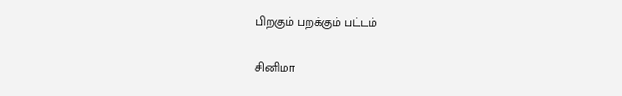பிறகும் பறக்கும் பட்டம்

சினிமா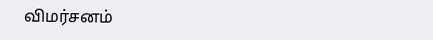விமர்சனம்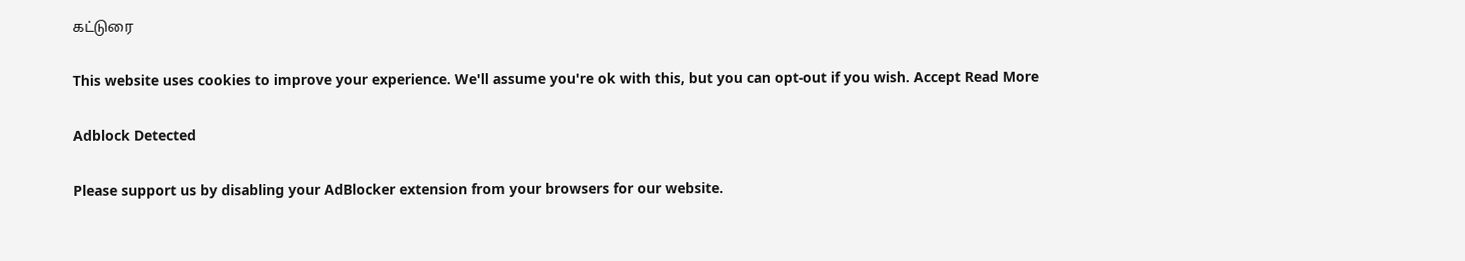கட்டுரை

This website uses cookies to improve your experience. We'll assume you're ok with this, but you can opt-out if you wish. Accept Read More

Adblock Detected

Please support us by disabling your AdBlocker extension from your browsers for our website.